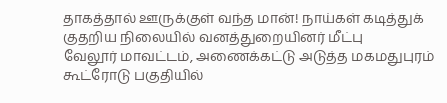தாகத்தால் ஊருக்குள் வந்த மான்! நாய்கள் கடித்துக் குதறிய நிலையில் வனத்துறையினர் மீட்பு
வேலூர் மாவட்டம், அணைக்கட்டு அடுத்த மகமதுபுரம் கூட்ரோடு பகுதியில்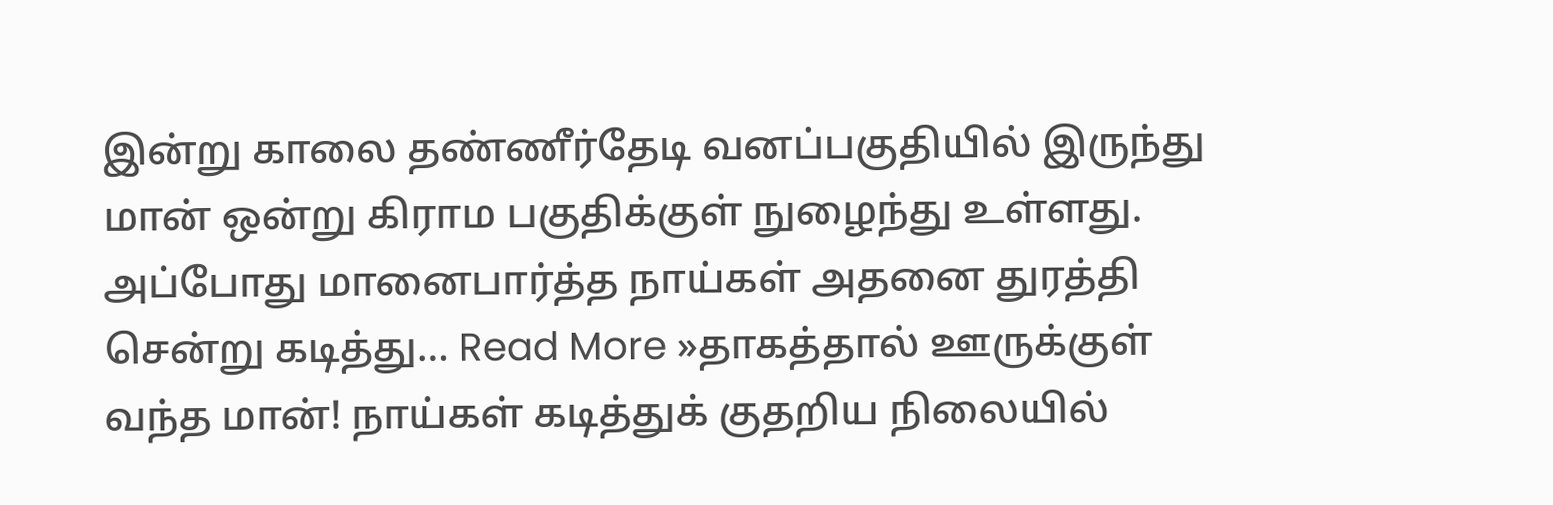இன்று காலை தண்ணீர்தேடி வனப்பகுதியில் இருந்து மான் ஒன்று கிராம பகுதிக்குள் நுழைந்து உள்ளது. அப்போது மானைபார்த்த நாய்கள் அதனை துரத்தி சென்று கடித்து… Read More »தாகத்தால் ஊருக்குள் வந்த மான்! நாய்கள் கடித்துக் குதறிய நிலையில்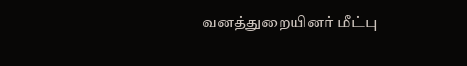வனத்துறையினர் மீட்பு